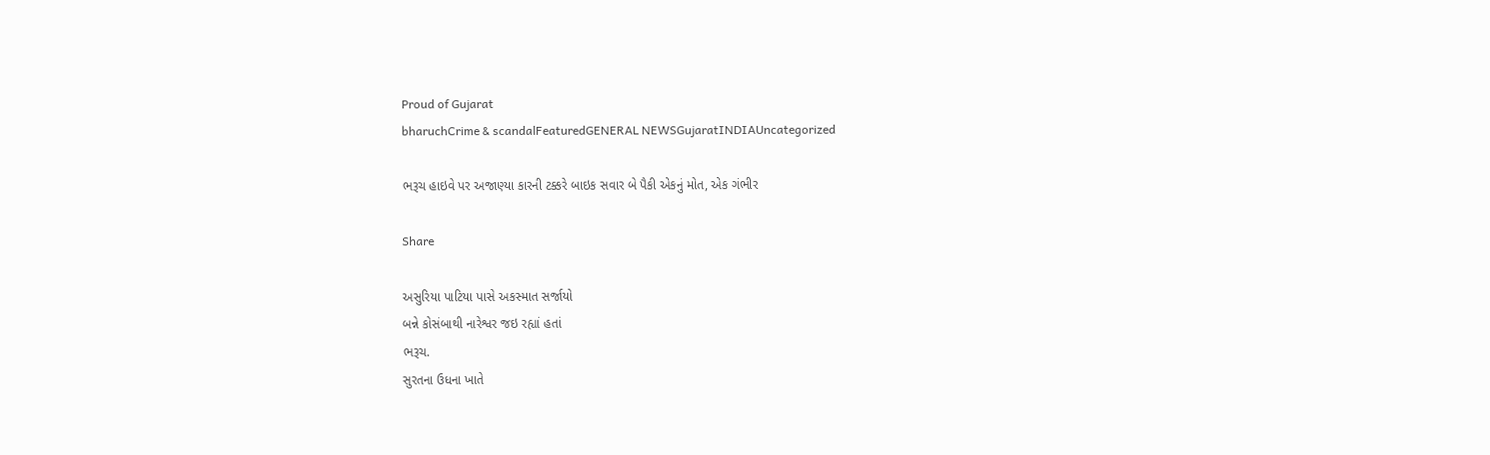Proud of Gujarat
bharuchCrime & scandalFeaturedGENERAL NEWSGujaratINDIAUncategorized

ભરૂચ હાઇવે પર અજાણ્યા કારની ટક્કરે બાઇક સવાર બે પૈકી એકનું મોત, એક ગંભીર

Share

અસુરિયા પાટિયા પાસે અકસ્માત સર્જાયો
બન્ને કોસંબાથી નારેશ્વર જઇ રહ્યાં હતાં
ભરૂચ.
સુરતના ઉધના ખાતે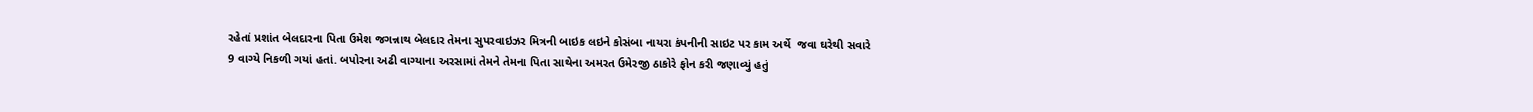રહેતાં પ્રશાંત બેલદારના પિતા ઉમેશ જગન્નાથ બેલદાર તેમના સુપરવાઇઝર મિત્રની બાઇક લઇને કોસંબા નાયરા કંપનીની સાઇટ પર કામ અર્થે  જવા ઘરેથી સવારે 9 વાગ્યે નિકળી ગયાં હતાં. બપોરના અઢી વાગ્યાના અરસામાં તેમને તેમના પિતા સાથેના અમરત ઉમેરજી ઠાકોરે ફોન કરી જણાવ્યું હતું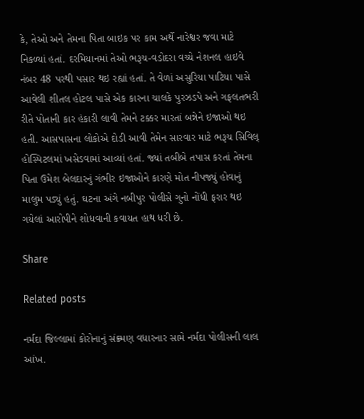કે, તેઓ અને તેમના પિતા બાઇક પર કામ અર્થે નારેશ્વર જવા માટે નિકળ્યાં હતાં. દરમિયાનમાં તેઓ ભરૂચ-વડોદરા વચ્ચે નેશનલ હાઇવે નંબર 48 પરથી પસાર થઇ રહ્યાં હતાં. તે વેળાં અસુરિયા પાટિયા પાસે આવેલી શીતલ હોટલ પાસે એક કારના ચાલકે પુરઝડપે અને ગફલતભરી રીતે પોતાની કાર હંકારી લાવી તેમને ટક્કર મારતાં બન્નેને ઇજાઓ થઇ હતી. આસપાસના લોકોએ દોડી આવી તેમેન સારવાર માટે ભરૂચ સિવિલ્ હોસ્પિટલમાં ખસેડવામાં આવ્યાં હતાં. જ્યાં તબીબે તપાસ કરતાં તેમના પિતા ઉમેશ બેલદારનું ગંભીર ઇજાઓને કારણે મોત નીપજ્યું હોવાનું માલુમ પડ્યું હતું. ઘટના અંગે નબીપુર પોલીસે ગુનો નોંધી ફરાર થઇ ગયેલાં આરોપીને શોધવાની કવાયત હાથ ધરી છે.

Share

Related posts

નર્મદા જિલ્લામાં કોરોનાનું સંક્ર્મણ વધારનાર સામે નર્મદા પોલીસની લાલ આંખ.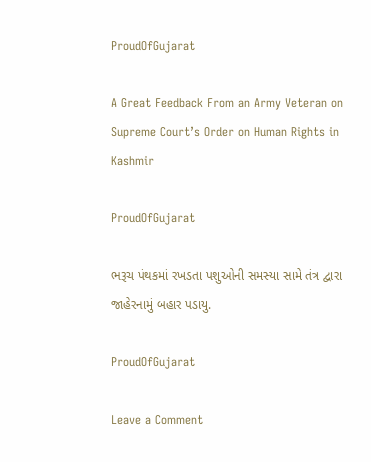ProudOfGujarat

A Great Feedback From an Army Veteran on Supreme Court’s Order on Human Rights in Kashmir

ProudOfGujarat

ભરૂચ પંથકમાં રખડતા પશુઓની સમસ્યા સામે તંત્ર દ્વારા જાહેરનામું બહાર પડાયુ.

ProudOfGujarat

Leave a Comment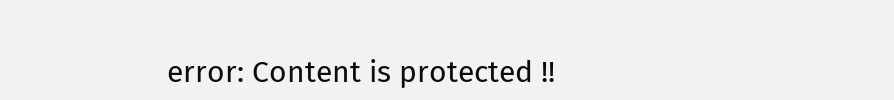error: Content is protected !!